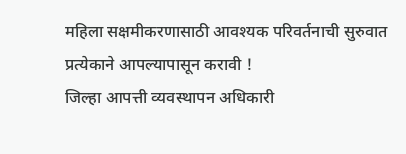महिला सक्षमीकरणासाठी आवश्यक परिवर्तनाची सुरुवात प्रत्येकाने आपल्यापासून करावी !
जिल्हा आपत्ती व्यवस्थापन अधिकारी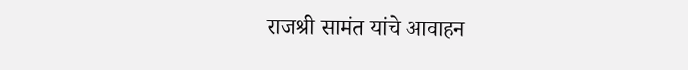राजश्री सामंत यांचे आवाहन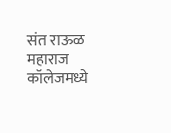संत राऊळ महाराज कॉलेजमध्ये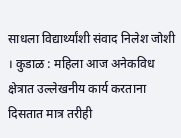साधला विद्यार्थ्यांशी संवाद निलेश जोशी । कुडाळ : महिला आज अनेकविध क्षेत्रात उल्लेखनीय कार्य करताना दिसतात मात्र तरीही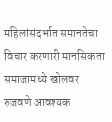महिलांसंदर्भात समानतेचा विचार करणारी मानसिकता समाजामध्ये खोलवर रुजवणे आवश्यक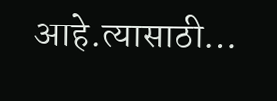आहे.त्यासाठी…